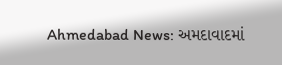Ahmedabad News: અમદાવાદમાં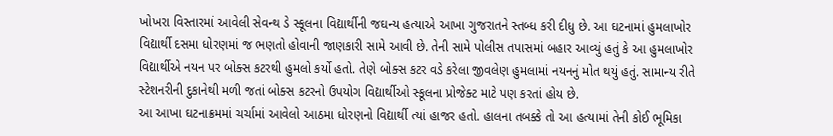ખોખરા વિસ્તારમાં આવેલી સેવન્થ ડે સ્કૂલના વિદ્યાર્થીની જઘન્ય હત્યાએ આખા ગુજરાતને સ્તબ્ધ કરી દીધુ છે. આ ઘટનામાં હુમલાખોર વિદ્યાર્થી દસમા ધોરણમાં જ ભણતો હોવાની જાણકારી સામે આવી છે. તેની સામે પોલીસ તપાસમાં બહાર આવ્યું હતું કે આ હુમલાખોર વિદ્યાર્થીએ નયન પર બોક્સ કટરથી હુમલો કર્યો હતો. તેણે બોક્સ કટર વડે કરેલા જીવલેણ હુમલામાં નયનનું મોત થયું હતું. સામાન્ય રીતે સ્ટેશનરીની દુકાનેથી મળી જતાં બોક્સ કટરનો ઉપયોગ વિદ્યાર્થીઓ સ્કૂલના પ્રોજેક્ટ માટે પણ કરતાં હોય છે.
આ આખા ઘટનાક્રમમાં ચર્ચામાં આવેલો આઠમા ધોરણનો વિદ્યાર્થી ત્યાં હાજર હતો. હાલના તબક્કે તો આ હત્યામાં તેની કોઈ ભૂમિકા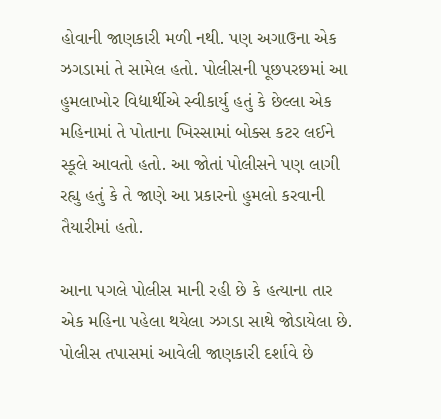હોવાની જાણકારી મળી નથી. પણ અગાઉના એક ઝગડામાં તે સામેલ હતો. પોલીસની પૂછપરછમાં આ હુમલાખોર વિદ્યાર્થીએ સ્વીકાર્યુ હતું કે છેલ્લા એક મહિનામાં તે પોતાના ખિસ્સામાં બોક્સ કટર લઈને સ્કૂલે આવતો હતો. આ જોતાં પોલીસને પણ લાગી રહ્યુ હતું કે તે જાણે આ પ્રકારનો હુમલો કરવાની તૈયારીમાં હતો.

આના પગલે પોલીસ માની રહી છે કે હત્યાના તાર એક મહિના પહેલા થયેલા ઝગડા સાથે જોડાયેલા છે. પોલીસ તપાસમાં આવેલી જાણકારી દર્શાવે છે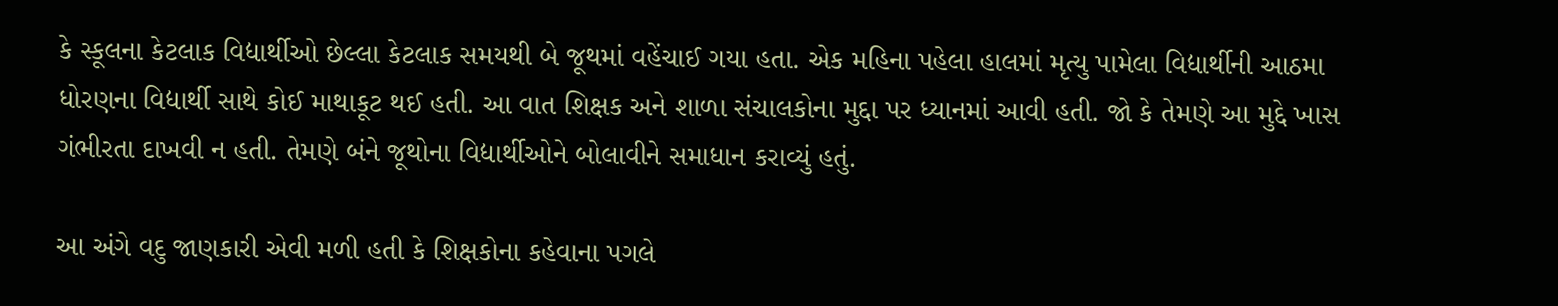કે સ્કૂલના કેટલાક વિદ્યાર્થીઓ છેલ્લા કેટલાક સમયથી બે જૂથમાં વહેંચાઈ ગયા હતા. એક મહિના પહેલા હાલમાં મૃત્યુ પામેલા વિદ્યાર્થીની આઠમા ધોરણના વિદ્યાર્થી સાથે કોઈ માથાકૂટ થઈ હતી. આ વાત શિક્ષક અને શાળા સંચાલકોના મુદ્દા પર ધ્યાનમાં આવી હતી. જો કે તેમણે આ મુદ્દે ખાસ ગંભીરતા દાખવી ન હતી. તેમણે બંને જૂથોના વિદ્યાર્થીઓને બોલાવીને સમાધાન કરાવ્યું હતું.

આ અંગે વદુ જાણકારી એવી મળી હતી કે શિક્ષકોના કહેવાના પગલે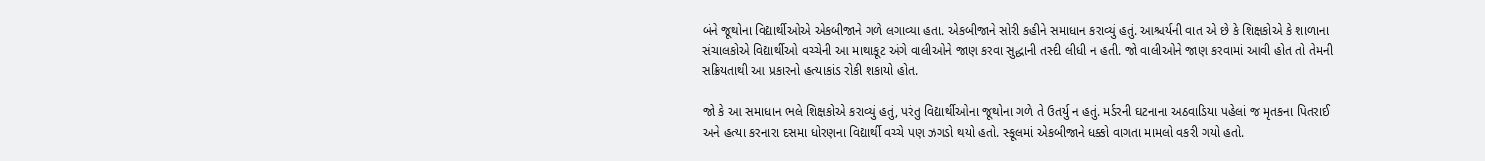બંને જૂથોના વિદ્યાર્થીઓએ એકબીજાને ગળે લગાવ્યા હતા. એકબીજાને સોરી કહીને સમાધાન કરાવ્યું હતું. આશ્ચર્યની વાત એ છે કે શિક્ષકોએ કે શાળાના સંચાલકોએ વિદ્યાર્થીઓ વચ્ચેની આ માથાકૂટ અંગે વાલીઓને જાણ કરવા સુદ્ધાની તસ્દી લીધી ન હતી. જો વાલીઓને જાણ કરવામાં આવી હોત તો તેમની સક્રિયતાથી આ પ્રકારનો હત્યાકાંડ રોકી શકાયો હોત.

જો કે આ સમાધાન ભલે શિક્ષકોએ કરાવ્યું હતું, પરંતુ વિદ્યાર્થીઓના જૂથોના ગળે તે ઉતર્યુ ન હતું. મર્ડરની ઘટનાના અઠવાડિયા પહેલાં જ મૃતકના પિતરાઈ અને હત્યા કરનારા દસમા ધોરણના વિદ્યાર્થી વચ્ચે પણ ઝગડો થયો હતો. સ્કૂલમાં એકબીજાને ધક્કો વાગતા મામલો વકરી ગયો હતો.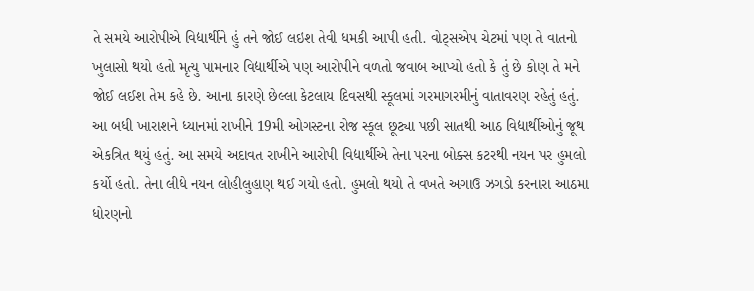તે સમયે આરોપીએ વિદ્યાર્થીને હું તને જોઈ લઇશ તેવી ધમકી આપી હતી. વોટ્સએપ ચેટમાં પણ તે વાતનો ખુલાસો થયો હતો મૃત્યુ પામનાર વિદ્યાર્થીએ પણ આરોપીને વળતો જવાબ આપ્યો હતો કે તું છે કોણ તે મને જોઈ લઈશ તેમ કહે છે. આના કારણે છેલ્લા કેટલાય દિવસથી સ્કૂલમાં ગરમાગરમીનું વાતાવરણ રહેતું હતું.
આ બધી ખારાશને ધ્યાનમાં રાખીને 19મી ઓગસ્ટના રોજ સ્કૂલ છૂટ્યા પછી સાતથી આઠ વિદ્યાર્થીઓનું જૂથ એકત્રિત થયું હતું. આ સમયે અદાવત રાખીને આરોપી વિદ્યાર્થીએ તેના પરના બોક્સ કટરથી નયન પર હુમલો કર્યો હતો. તેના લીધે નયન લોહીલુહાણ થઈ ગયો હતો. હુમલો થયો તે વખતે અગાઉ ઝગડો કરનારા આઠમા ધોરણનો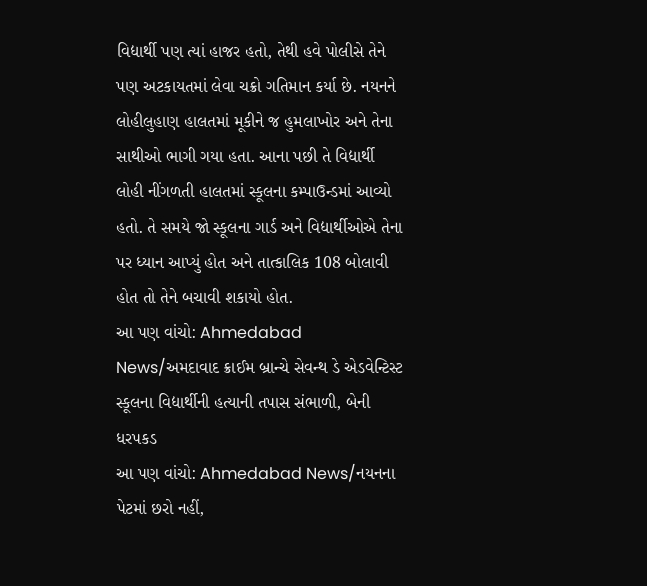વિદ્યાર્થી પણ ત્યાં હાજર હતો, તેથી હવે પોલીસે તેને પણ અટકાયતમાં લેવા ચક્રો ગતિમાન કર્યા છે. નયનને લોહીલુહાણ હાલતમાં મૂકીને જ હુમલાખોર અને તેના સાથીઓ ભાગી ગયા હતા. આના પછી તે વિદ્યાર્થી લોહી નીંગળતી હાલતમાં સ્કૂલના કમ્પાઉન્ડમાં આવ્યો હતો. તે સમયે જો સ્કૂલના ગાર્ડ અને વિદ્યાર્થીઓએ તેના પર ધ્યાન આપ્યું હોત અને તાત્કાલિક 108 બોલાવી હોત તો તેને બચાવી શકાયો હોત.
આ પણ વાંચો: Ahmedabad News/અમદાવાદ ક્રાઈમ બ્રાન્ચે સેવન્થ ડે એડવેન્ટિસ્ટ સ્કૂલના વિદ્યાર્થીની હત્યાની તપાસ સંભાળી, બેની ધરપકડ
આ પણ વાંચો: Ahmedabad News/નયનના પેટમાં છરો નહીં,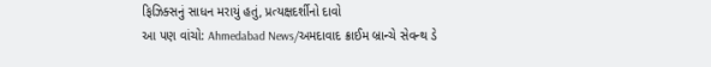ફિઝિક્સનું સાધન મરાયું હતું, પ્રત્યક્ષદર્શીનો દાવો
આ પણ વાંચો: Ahmedabad News/અમદાવાદ ક્રાઈમ બ્રાન્ચે સેવન્થ ડે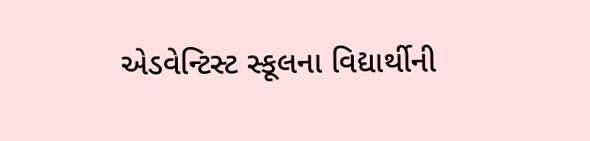એડવેન્ટિસ્ટ સ્કૂલના વિદ્યાર્થીની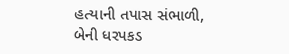હત્યાની તપાસ સંભાળી, બેની ધરપકડ